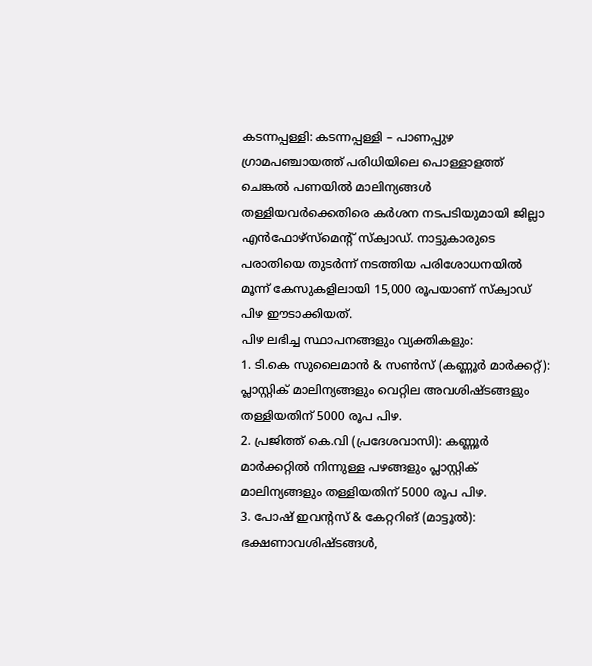കടന്നപ്പള്ളി: കടന്നപ്പള്ളി – പാണപ്പുഴ ഗ്രാമപഞ്ചായത്ത് പരിധിയിലെ പൊള്ളാളത്ത് ചെങ്കൽ പണയിൽ മാലിന്യങ്ങൾ തള്ളിയവർക്കെതിരെ കർശന നടപടിയുമായി ജില്ലാ എൻഫോഴ്സ്മെന്റ് സ്ക്വാഡ്. നാട്ടുകാരുടെ പരാതിയെ തുടർന്ന് നടത്തിയ പരിശോധനയിൽ മൂന്ന് കേസുകളിലായി 15,000 രൂപയാണ് സ്ക്വാഡ് പിഴ ഈടാക്കിയത്.
പിഴ ലഭിച്ച സ്ഥാപനങ്ങളും വ്യക്തികളും:
1. ടി.കെ സുലൈമാൻ & സൺസ് (കണ്ണൂർ മാർക്കറ്റ്): പ്ലാസ്റ്റിക് മാലിന്യങ്ങളും വെറ്റില അവശിഷ്ടങ്ങളും തള്ളിയതിന് 5000 രൂപ പിഴ.
2. പ്രജിത്ത് കെ.വി (പ്രദേശവാസി): കണ്ണൂർ മാർക്കറ്റിൽ നിന്നുള്ള പഴങ്ങളും പ്ലാസ്റ്റിക് മാലിന്യങ്ങളും തള്ളിയതിന് 5000 രൂപ പിഴ.
3. പോഷ് ഇവന്റസ് & കേറ്ററിങ് (മാട്ടൂൽ): ഭക്ഷണാവശിഷ്ടങ്ങൾ,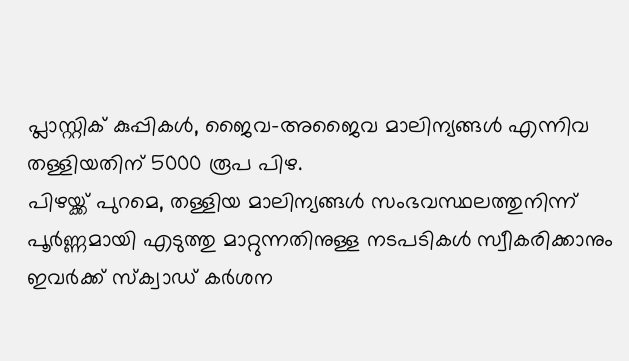പ്ലാസ്റ്റിക് കുപ്പികൾ, ജൈവ-അജൈവ മാലിന്യങ്ങൾ എന്നിവ തള്ളിയതിന് 5000 രൂപ പിഴ.
പിഴയ്ക്ക് പുറമെ, തള്ളിയ മാലിന്യങ്ങൾ സംഭവസ്ഥലത്തുനിന്ന് പൂർണ്ണമായി എടുത്തു മാറ്റുന്നതിനുള്ള നടപടികൾ സ്വീകരിക്കാനും ഇവർക്ക് സ്ക്വാഡ് കർശന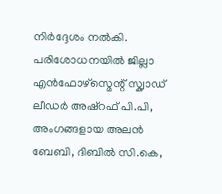നിർദ്ദേശം നൽകി. പരിശോധനയിൽ ജില്ലാ എൻഫോഴ്സ്മെന്റ് സ്ക്വാഡ് ലീഡർ അഷ്റഫ് പി.പി, അംഗങ്ങളായ അലൻ ബേബി, ദിബിൽ സി.കെ,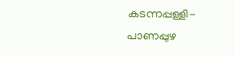കടന്നപ്പള്ളി-പാണപ്പുഴ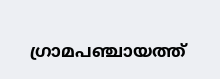ഗ്രാമപഞ്ചായത്ത്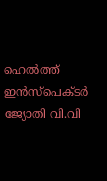ഹെൽത്ത് ഇൻസ്പെക്ടർ ജ്യോതി വി.വി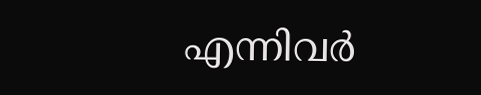എന്നിവർ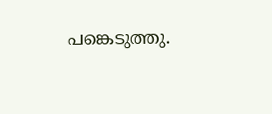പങ്കെടുത്തു.